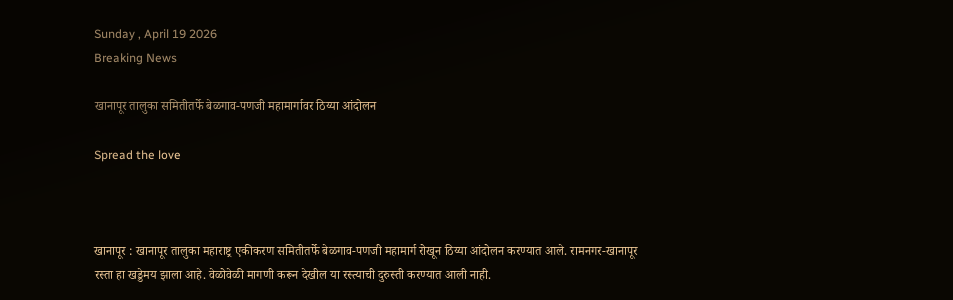Sunday , April 19 2026
Breaking News

खानापूर तालुका समितीतर्फे बेळगाव-पणजी महामार्गावर ठिय्या आंदोलन

Spread the love



खानापूर : खानापूर तालुका महाराष्ट्र एकीकरण समितीतर्फे बेळगाव-पणजी महामार्ग रोखून ठिय्या आंदोलन करण्यात आले. रामनगर-खानापूर रस्ता हा खड्डेमय झाला आहे. वेळोवेळी मागणी करून देखील या रस्त्याची दुरुस्ती करण्यात आली नाही.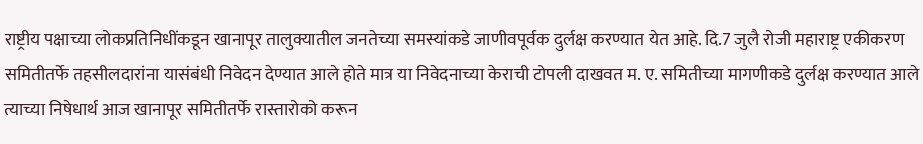राष्ट्रीय पक्षाच्या लोकप्रतिनिधींकडून खानापूर तालुक्यातील जनतेच्या समस्यांकडे जाणीवपूर्वक दुर्लक्ष करण्यात येत आहे. दि.7 जुलै रोजी महाराष्ट्र एकीकरण समितीतर्फे तहसीलदारांना यासंबंधी निवेदन देण्यात आले होते मात्र या निवेदनाच्या केराची टोपली दाखवत म. ए. समितीच्या मागणीकडे दुर्लक्ष करण्यात आले त्याच्या निषेधार्थ आज खानापूर समितीतर्फे रास्तारोको करून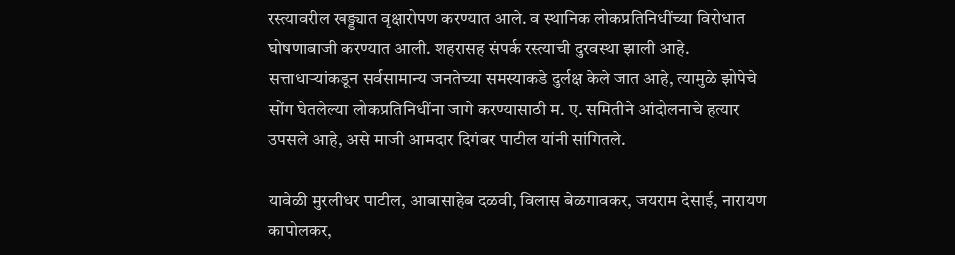रस्त्यावरील खड्ड्यात वृक्षारोपण करण्यात आले. व स्थानिक लोकप्रतिनिधींच्या विरोधात घोषणाबाजी करण्यात आली. शहरासह संपर्क रस्त्याची दुरवस्था झाली आहे.
सत्ताधाऱ्यांकडून सर्वसामान्य जनतेच्या समस्याकडे दुर्लक्ष केले जात आहे, त्यामुळे झोपेचे सोंग घेतलेल्या लोकप्रतिनिधींना जागे करण्यासाठी म. ए. समितीने आंदोलनाचे हत्यार उपसले आहे, असे माजी आमदार दिगंबर पाटील यांनी सांगितले.

यावेळी मुरलीधर पाटील, आबासाहेब दळवी, विलास बेळगावकर, जयराम देसाई, नारायण कापोलकर,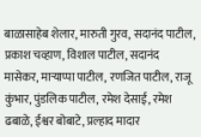बाळासाहेब शेलार, मारुती गुरव, सदानंद पाटील, प्रकाश चव्हाण, विशाल पाटील, सदानंद मासेकर, माऱ्याप्पा पाटील, रणजित पाटील, राजू कुंभार, पुंडलिक पाटील, रमेश देसाई, रमेश ढबाळे, ईश्वर बोबाटे, प्रल्हाद मादार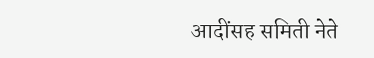आदींसह समिती नेते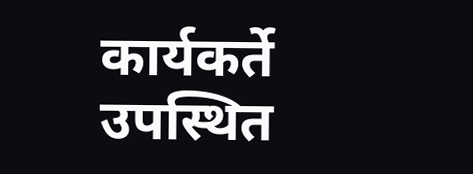कार्यकर्ते उपस्थित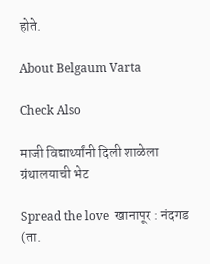होते.

About Belgaum Varta

Check Also

माजी विद्यार्थ्यांनी दिली शाळेला ग्रंथालयाची भेट

Spread the love  खानापूर : नंदगड (ता.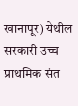खानापूर) येथील सरकारी उच्च प्राथमिक संत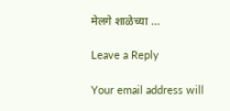मेलगे शाळेच्या …

Leave a Reply

Your email address will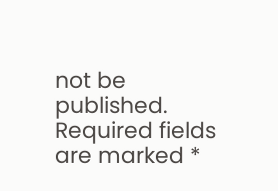not be published. Required fields are marked *